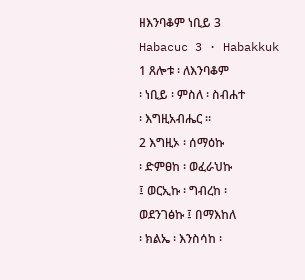ዘእንባቆም ነቢይ 3
Habacuc 3 · Habakkuk
1 ጸሎቱ ፡ ለእንባቆም
፡ ነቢይ ፡ ምስለ ፡ ስብሐተ
፡ እግዚአብሔር ።
2 እግዚኦ ፡ ሰማዕኩ
፡ ድምፀከ ፡ ወፈራህኩ
፤ ወርኢኩ ፡ ግብረከ ፡
ወደንገፅኩ ፤ በማእከለ
፡ ክልኤ ፡ እንስሳከ ፡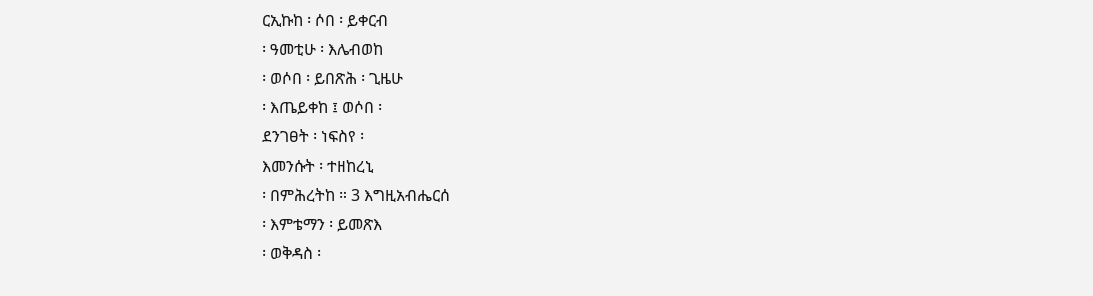ርኢኩከ ፡ ሶበ ፡ ይቀርብ
፡ ዓመቲሁ ፡ እሌብወከ
፡ ወሶበ ፡ ይበጽሕ ፡ ጊዜሁ
፡ እጤይቀከ ፤ ወሶበ ፡
ደንገፀት ፡ ነፍስየ ፡
እመንሱት ፡ ተዘከረኒ
፡ በምሕረትከ ። 3 እግዚአብሔርሰ
፡ እምቴማን ፡ ይመጽእ
፡ ወቅዳስ ፡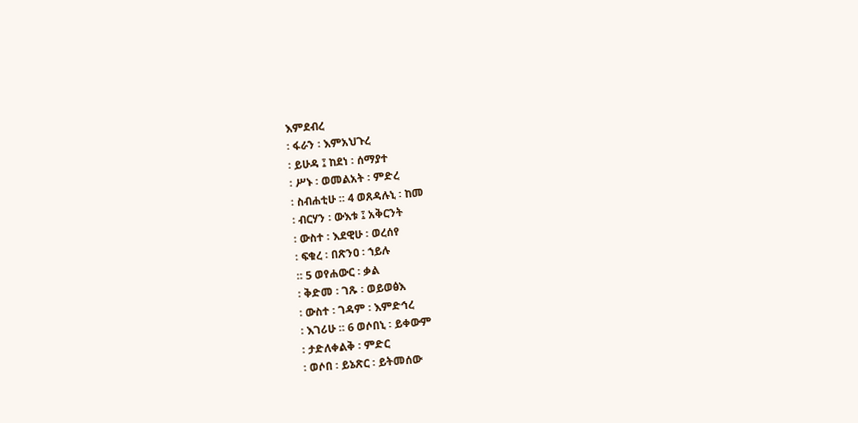እምደብረ
፡ ፋራን ፡ እምአህጉረ
፡ ይሁዳ ፤ ከደነ ፡ ሰማያተ
፡ ሥኑ ፡ ወመልአት ፡ ምድረ
፡ ስብሐቲሁ ። 4 ወጸዳሉኒ ፡ ከመ
፡ ብርሃን ፡ ውእቱ ፤ አቅርንት
፡ ውስተ ፡ እደዊሁ ፡ ወረሰየ
፡ ፍቁረ ፡ በጽንዐ ፡ ኀይሉ
። 5 ወየሐውር ፡ ቃል
፡ ቅድመ ፡ ገጹ ፡ ወይወፅእ
፡ ውስተ ፡ ገዳም ፡ እምድኅረ
፡ እገሪሁ ። 6 ወሶበኒ ፡ ይቀውም
፡ ታድለቀልቅ ፡ ምድር
፡ ወሶበ ፡ ይኔጽር ፡ ይትመሰው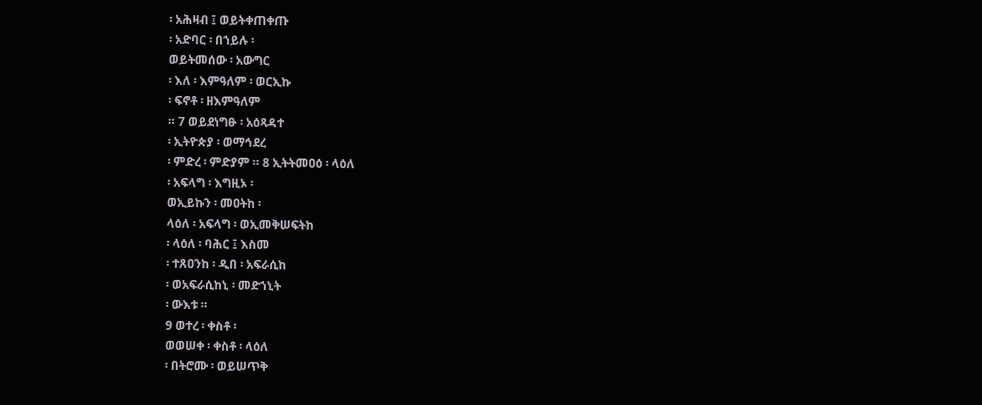፡ አሕዛብ ፤ ወይትቀጠቀጡ
፡ አድባር ፡ በኀይሉ ፡
ወይትመሰው ፡ አውግር
፡ እለ ፡ እምዓለም ፡ ወርኢኩ
፡ ፍኖቶ ፡ ዘእምዓለም
። 7 ወይደነግፁ ፡ አዕጻዳተ
፡ ኢትዮጵያ ፡ ወማኅደረ
፡ ምድረ ፡ ምድያም ። 8 ኢትትመዐዕ ፡ ላዕለ
፡ አፍላግ ፡ እግዚኦ ፡
ወኢይኩን ፡ መዐትከ ፡
ላዕለ ፡ አፍላግ ፡ ወኢመቅሠፍትከ
፡ ላዕለ ፡ ባሕር ፤ እስመ
፡ ተጸዐንከ ፡ ዲበ ፡ አፍራሲከ
፡ ወአፍራሲከኒ ፡ መድኀኒት
፡ ውእቱ ።
9 ወተረ ፡ ቀስቶ ፡
ወወሠቀ ፡ ቀስቶ ፡ ላዕለ
፡ በትሮሙ ፡ ወይሠጥቅ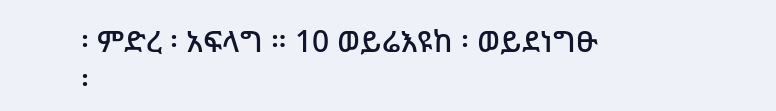፡ ምድረ ፡ አፍላግ ። 10 ወይሬእዩከ ፡ ወይደነግፁ
፡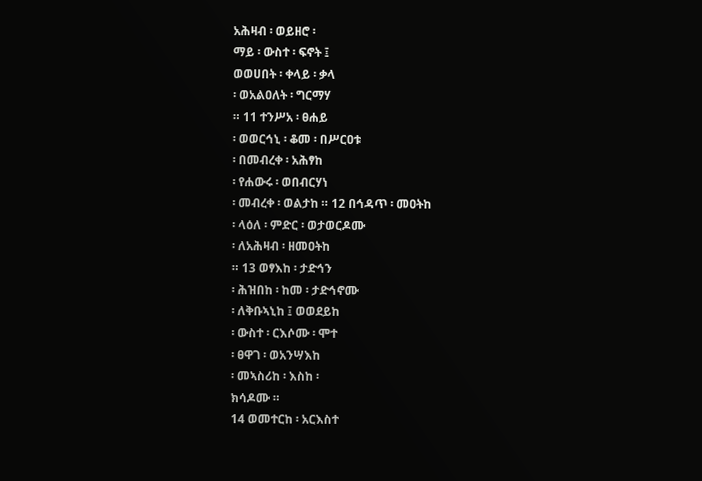አሕዛብ ፡ ወይዘሮ ፡
ማይ ፡ ውስተ ፡ ፍኖት ፤
ወወሀበት ፡ ቀላይ ፡ ቃላ
፡ ወአልዐለት ፡ ግርማሃ
። 11 ተንሥአ ፡ ፀሐይ
፡ ወወርኅኒ ፡ ቆመ ፡ በሥርዐቱ
፡ በመብረቀ ፡ አሕፃከ
፡ የሐውሩ ፡ ወበብርሃነ
፡ መብረቀ ፡ ወልታከ ። 12 በኅዳጥ ፡ መዐትከ
፡ ላዕለ ፡ ምድር ፡ ወታወርዶሙ
፡ ለአሕዛብ ፡ ዘመዐትከ
። 13 ወፃእከ ፡ ታድኅን
፡ ሕዝበከ ፡ ከመ ፡ ታድኅኖሙ
፡ ለቅቡኣኒከ ፤ ወወደይከ
፡ ውስተ ፡ ርእሶሙ ፡ ሞተ
፡ ፀዋገ ፡ ወአንሣእከ
፡ መኣስሪከ ፡ እስከ ፡
ክሳዶሙ ።
14 ወመተርከ ፡ አርእስተ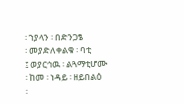፡ ኀያላን ፡ በድንጋፄ
፡ መያድለቀልቁ ፡ ባቲ
፤ ወያርኅዉ ፡ ልጓማቲሆሙ
፡ ከመ ፡ ነዳይ ፡ ዘይበልዕ
፡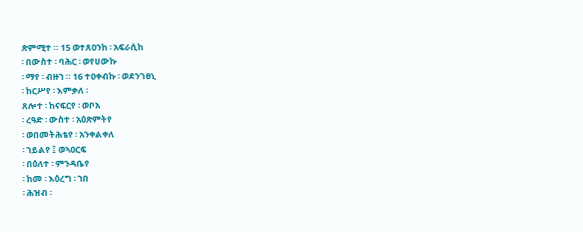ጽምሚተ ። 15 ወተጸዐንከ ፡ አፍራሲከ
፡ በውስተ ፡ ባሕር ፡ ወየሀውኩ
፡ ማየ ፡ ብዙኀ ። 16 ተዐቀብኩ ፡ ወደንገፀኒ
፡ ከርሥየ ፡ እምቃለ ፡
ጸሎተ ፡ ከናፍርየ ፡ ወቦአ
፡ ረዓድ ፡ ውስተ ፡ አዕጽምትየ
፡ ወበመትሕቴየ ፡ አንቀልቀለ
፡ ኀይልየ ፤ ወኣዐርፍ
፡ በዕለተ ፡ ምንዳቤየ
፡ ከመ ፡ እዕረግ ፡ ኀበ
፡ ሕዝብ ፡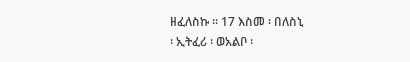ዘፈለስኩ ። 17 እስመ ፡ በለስኒ
፡ ኢትፈሪ ፡ ወአልቦ ፡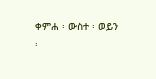ቀምሐ ፡ ውስተ ፡ ወይን
፡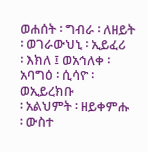ወሐሰት ፡ ግብራ ፡ ለዘይት
፡ ወገራውህኒ ፡ ኢይፈሪ
፡ እክለ ፤ ወአኅለቀ ፡
አባግዕ ፡ ሲሳዮ ፡ ወኢይረክቡ
፡ አልህምት ፡ ዘይቀምሑ
፡ ውስተ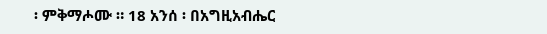፡ ምቅማሖሙ ። 18 አንሰ ፡ በአግዚአብሔር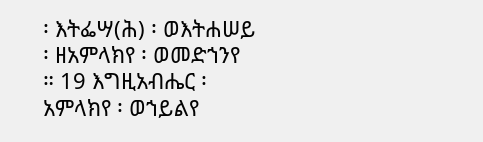፡ እትፌሣ(ሕ) ፡ ወእትሐሠይ
፡ ዘአምላክየ ፡ ወመድኀንየ
። 19 እግዚአብሔር ፡
አምላክየ ፡ ወኀይልየ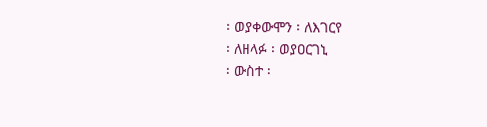፡ ወያቀውሞን ፡ ለእገርየ
፡ ለዘላፉ ፡ ወያዐርገኒ
፡ ውስተ ፡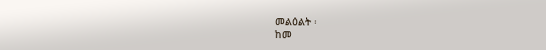መልዕልት ፡
ከመ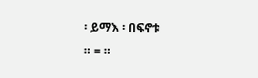፡ ይማእ ፡ በፍኖቱ
። = ።